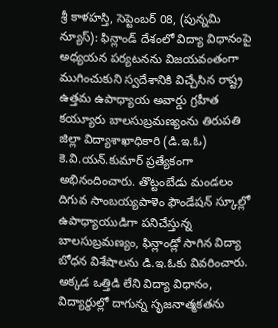శ్రీ కాళహస్తి, సెప్టెంబర్ 08, (పున్నమి న్యూస్): ఫిన్లాండ్ దేశంలో విద్యా విధానంపై అధ్యయన పర్యటనను విజయవంతంగా ముగించుకుని స్వదేశానికి విచ్చేసిన రాష్ట్ర ఉత్తమ ఉపాధ్యాయ అవార్డు గ్రహీత కయ్యూరు బాలసుబ్రమణ్యంను తిరుపతి జిల్లా విద్యాశాఖాధికారి (డి.ఇ.ఓ) కె.వి.యన్.కుమార్ ప్రత్యేకంగా అభినందించారు. తొట్టంబేడు మండలం దిగువ సాంబయ్యపాళెం ఫౌండేషన్ స్కూల్లో ఉపాధ్యాయుడిగా పనిచేస్తున్న బాలసుబ్రమణ్యం, ఫిన్లాండ్లో సాగిన విద్యా బోధన విశేషాలను డి.ఇ.ఓకు వివరించారు. అక్కడ ఒత్తిడి లేని విద్యా విధానం, విద్యార్థుల్లో దాగున్న సృజనాత్మకతను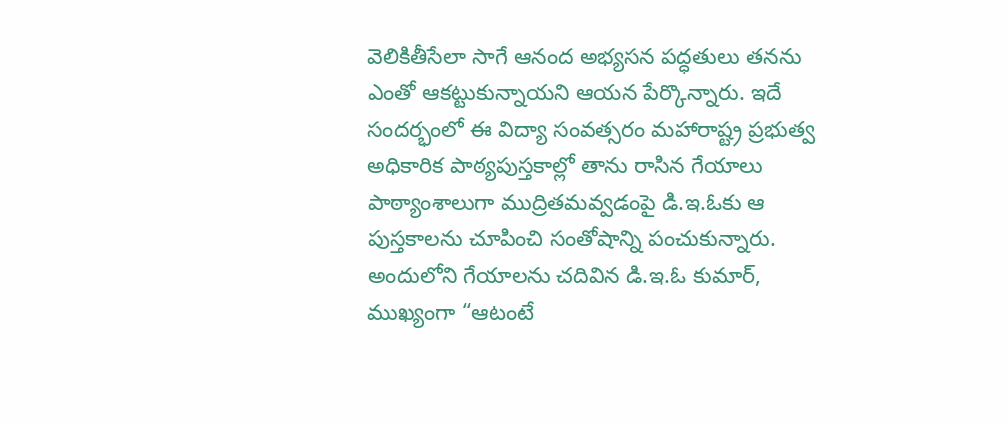వెలికితీసేలా సాగే ఆనంద అభ్యసన పద్ధతులు తనను ఎంతో ఆకట్టుకున్నాయని ఆయన పేర్కొన్నారు. ఇదే సందర్భంలో ఈ విద్యా సంవత్సరం మహారాష్ట్ర ప్రభుత్వ అధికారిక పాఠ్యపుస్తకాల్లో తాను రాసిన గేయాలు పాఠ్యాంశాలుగా ముద్రితమవ్వడంపై డి.ఇ.ఓకు ఆ పుస్తకాలను చూపించి సంతోషాన్ని పంచుకున్నారు. అందులోని గేయాలను చదివిన డి.ఇ.ఓ కుమార్, ముఖ్యంగా “ఆటంటే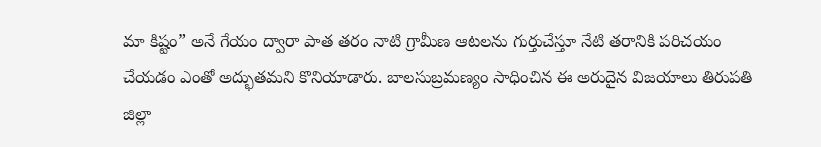మా కిష్టం” అనే గేయం ద్వారా పాత తరం నాటి గ్రామీణ ఆటలను గుర్తుచేస్తూ నేటి తరానికి పరిచయం చేయడం ఎంతో అద్భుతమని కొనియాడారు. బాలసుబ్రమణ్యం సాధించిన ఈ అరుదైన విజయాలు తిరుపతి జిల్లా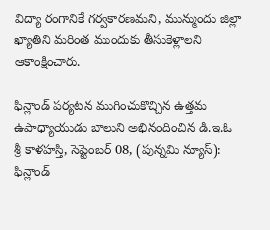విద్యా రంగానికే గర్వకారణమని, మున్ముందు జిల్లా ఖ్యాతిని మరింత ముందుకు తీసుకెళ్లాలని ఆకాంక్షించారు.

ఫిన్లాండ్ పర్యటన ముగించుకొచ్చిన ఉత్తమ ఉపాధ్యాయుడు బాలుని అభినందించిన డి.ఇ.ఓ
శ్రీ కాళహస్తి, సెప్టెంబర్ 08, (పున్నమి న్యూస్): ఫిన్లాండ్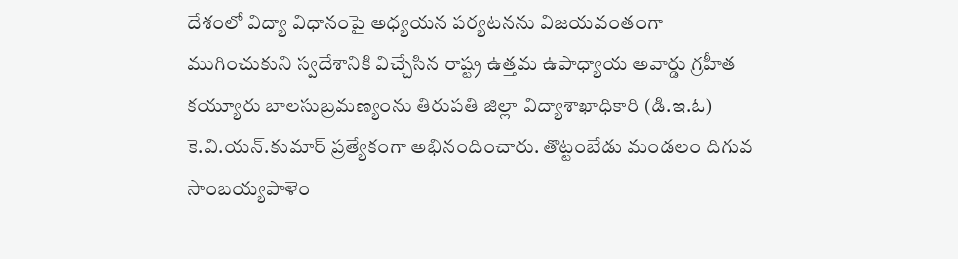దేశంలో విద్యా విధానంపై అధ్యయన పర్యటనను విజయవంతంగా ముగించుకుని స్వదేశానికి విచ్చేసిన రాష్ట్ర ఉత్తమ ఉపాధ్యాయ అవార్డు గ్రహీత కయ్యూరు బాలసుబ్రమణ్యంను తిరుపతి జిల్లా విద్యాశాఖాధికారి (డి.ఇ.ఓ) కె.వి.యన్.కుమార్ ప్రత్యేకంగా అభినందించారు. తొట్టంబేడు మండలం దిగువ సాంబయ్యపాళెం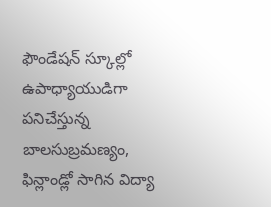ఫౌండేషన్ స్కూల్లో ఉపాధ్యాయుడిగా పనిచేస్తున్న బాలసుబ్రమణ్యం, ఫిన్లాండ్లో సాగిన విద్యా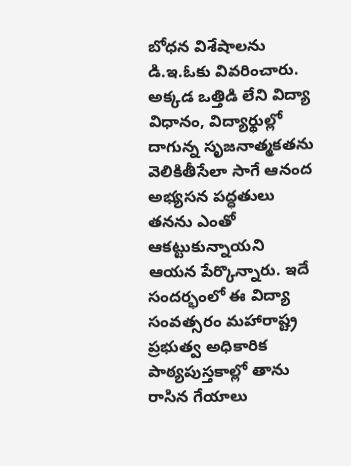బోధన విశేషాలను డి.ఇ.ఓకు వివరించారు. అక్కడ ఒత్తిడి లేని విద్యా విధానం, విద్యార్థుల్లో దాగున్న సృజనాత్మకతను వెలికితీసేలా సాగే ఆనంద అభ్యసన పద్ధతులు తనను ఎంతో ఆకట్టుకున్నాయని ఆయన పేర్కొన్నారు. ఇదే సందర్భంలో ఈ విద్యా సంవత్సరం మహారాష్ట్ర ప్రభుత్వ అధికారిక పాఠ్యపుస్తకాల్లో తాను రాసిన గేయాలు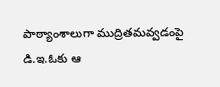పాఠ్యాంశాలుగా ముద్రితమవ్వడంపై డి.ఇ.ఓకు ఆ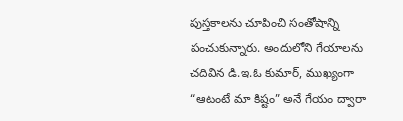పుస్తకాలను చూపించి సంతోషాన్ని పంచుకున్నారు. అందులోని గేయాలను చదివిన డి.ఇ.ఓ కుమార్, ముఖ్యంగా “ఆటంటే మా కిష్టం” అనే గేయం ద్వారా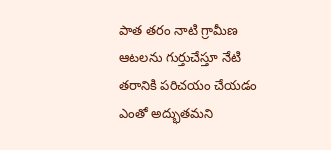పాత తరం నాటి గ్రామీణ ఆటలను గుర్తుచేస్తూ నేటి తరానికి పరిచయం చేయడం ఎంతో అద్భుతమని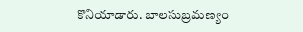కొనియాడారు. బాలసుబ్రమణ్యం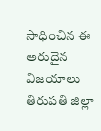సాధించిన ఈ అరుదైన విజయాలు తిరుపతి జిల్లా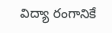విద్యా రంగానికే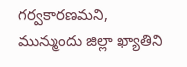గర్వకారణమని, మున్ముందు జిల్లా ఖ్యాతిని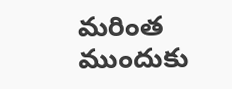మరింత ముందుకు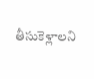తీసుకెళ్లాలని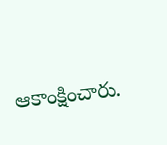ఆకాంక్షించారు.